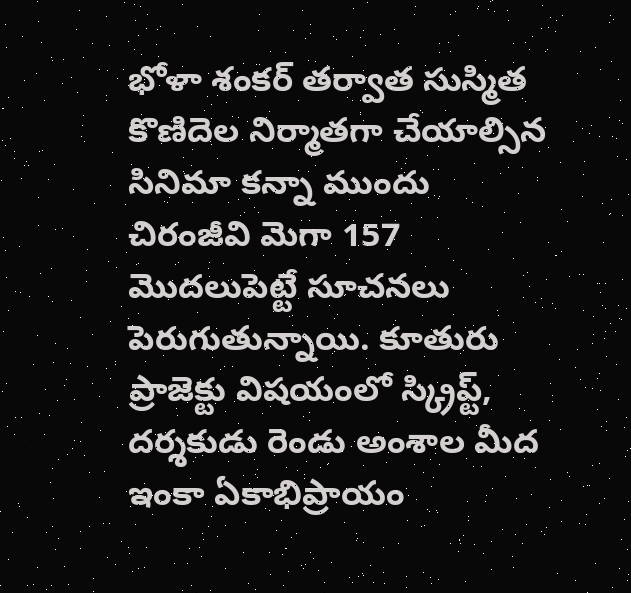భోళా శంకర్ తర్వాత సుస్మిత కొణిదెల నిర్మాతగా చేయాల్సిన సినిమా కన్నా ముందు చిరంజీవి మెగా 157 మొదలుపెట్టే సూచనలు పెరుగుతున్నాయి. కూతురు ప్రాజెక్టు విషయంలో స్క్రిప్ట్, దర్శకుడు రెండు అంశాల మీద ఇంకా ఏకాభిప్రాయం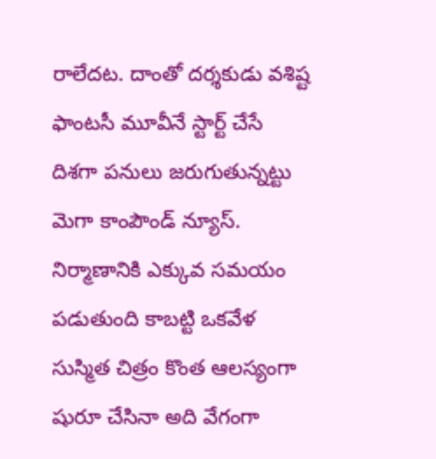రాలేదట. దాంతో దర్శకుడు వశిష్ట ఫాంటసీ మూవీనే స్టార్ట్ చేసే దిశగా పనులు జరుగుతున్నట్టు మెగా కాంపౌండ్ న్యూస్. నిర్మాణానికి ఎక్కువ సమయం పడుతుంది కాబట్టి ఒకవేళ సుస్మిత చిత్రం కొంత ఆలస్యంగా షురూ చేసినా అది వేగంగా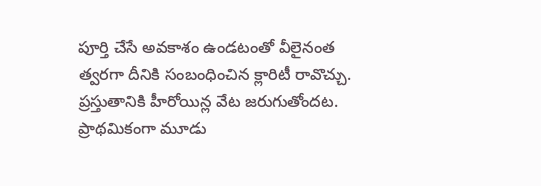పూర్తి చేసే అవకాశం ఉండటంతో వీలైనంత త్వరగా దీనికి సంబంధించిన క్లారిటీ రావొచ్చు.
ప్రస్తుతానికి హీరోయిన్ల వేట జరుగుతోందట. ప్రాథమికంగా మూడు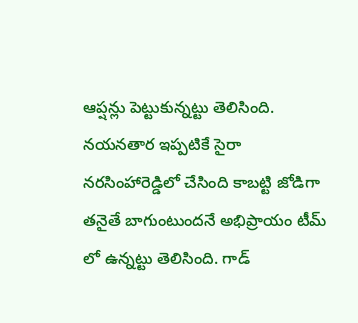ఆప్షన్లు పెట్టుకున్నట్టు తెలిసింది. నయనతార ఇప్పటికే సైరా నరసింహారెడ్డిలో చేసింది కాబట్టి జోడిగా తనైతే బాగుంటుందనే అభిప్రాయం టీమ్ లో ఉన్నట్టు తెలిసింది. గాడ్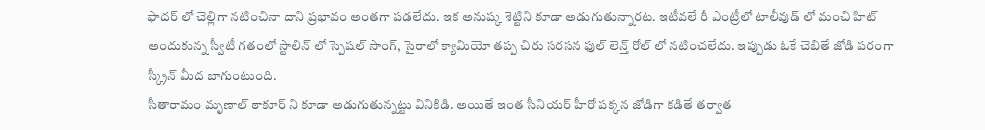ఫాదర్ లో చెల్లిగా నటించినా దాని ప్రభావం అంతగా పడలేదు. ఇక అనుష్క శెట్టిని కూడా అడుగుతున్నారట. ఇటీవలే రీ ఎంట్రీలో టాలీవుడ్ లో మంచి హిట్ అందుకున్న స్వీటీ గతంలో స్టాలిన్ లో స్పెషల్ సాంగ్, సైరాలో క్యామియో తప్ప చిరు సరసన ఫుల్ లెన్త్ రోల్ లో నటించలేదు. ఇప్పుడు ఓకే చెబితే జోడి పరంగా స్క్రీన్ మీద బాగుంటుంది.
సీతారామం మృణాల్ ఠాకూర్ ని కూడా అడుగుతున్నట్టు వినికిడి. అయితే ఇంత సీనియర్ హీరో పక్కన జోడిగా కడితే తర్వాత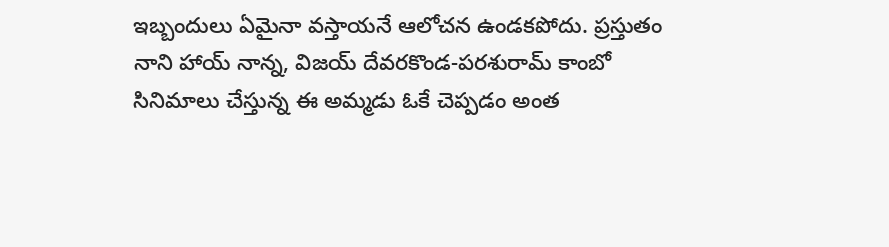ఇబ్బందులు ఏమైనా వస్తాయనే ఆలోచన ఉండకపోదు. ప్రస్తుతం నాని హాయ్ నాన్న, విజయ్ దేవరకొండ-పరశురామ్ కాంబో సినిమాలు చేస్తున్న ఈ అమ్మడు ఓకే చెప్పడం అంత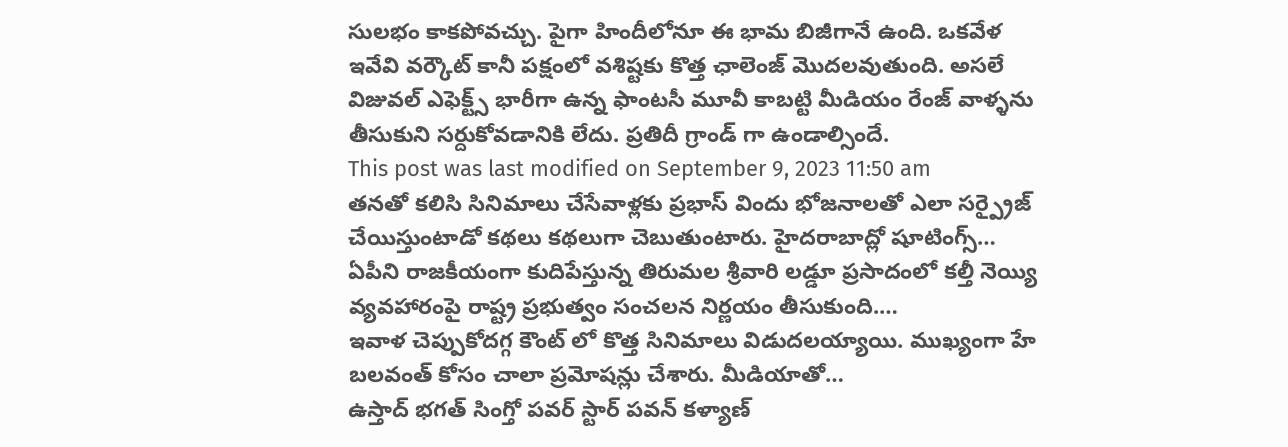సులభం కాకపోవచ్చు. పైగా హిందీలోనూ ఈ భామ బిజీగానే ఉంది. ఒకవేళ ఇవేవి వర్కౌట్ కానీ పక్షంలో వశిష్టకు కొత్త ఛాలెంజ్ మొదలవుతుంది. అసలే విజువల్ ఎఫెక్ట్స్ భారీగా ఉన్న ఫాంటసీ మూవీ కాబట్టి మీడియం రేంజ్ వాళ్ళను తీసుకుని సర్దుకోవడానికి లేదు. ప్రతిదీ గ్రాండ్ గా ఉండాల్సిందే.
This post was last modified on September 9, 2023 11:50 am
తనతో కలిసి సినిమాలు చేసేవాళ్లకు ప్రభాస్ విందు భోజనాలతో ఎలా సర్ప్రైజ్ చేయిస్తుంటాడో కథలు కథలుగా చెబుతుంటారు. హైదరాబాద్లో షూటింగ్స్…
ఏపీని రాజకీయంగా కుదిపేస్తున్న తిరుమల శ్రీవారి లడ్డూ ప్రసాదంలో కల్తీ నెయ్యి వ్యవహారంపై రాష్ట్ర ప్రభుత్వం సంచలన నిర్ణయం తీసుకుంది.…
ఇవాళ చెప్పుకోదగ్గ కౌంట్ లో కొత్త సినిమాలు విడుదలయ్యాయి. ముఖ్యంగా హే బలవంత్ కోసం చాలా ప్రమోషన్లు చేశారు. మీడియాతో…
ఉస్తాద్ భగత్ సింగ్తో పవర్ స్టార్ పవన్ కళ్యాణ్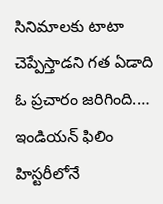సినిమాలకు టాటా చెప్పేస్తాడని గత ఏడాది ఓ ప్రచారం జరిగింది.…
ఇండియన్ ఫిలిం హిస్టరీలోనే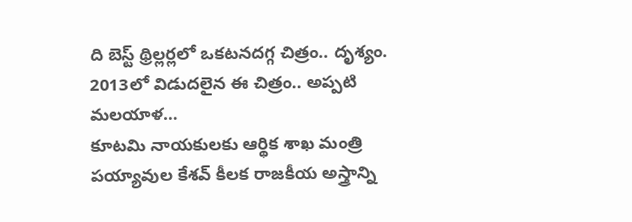ది బెస్ట్ థ్రిల్లర్లలో ఒకటనదగ్గ చిత్రం.. దృశ్యం. 2013లో విడుదలైన ఈ చిత్రం.. అప్పటి మలయాళ…
కూటమి నాయకులకు ఆర్థిక శాఖ మంత్రి పయ్యావుల కేశవ్ కీలక రాజకీయ అస్త్రాన్ని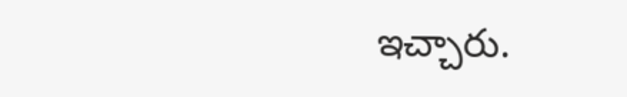ఇచ్చారు.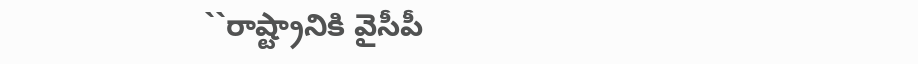``రాష్ట్రానికి వైసీపీ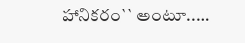హానికరం`` అంటూ..…